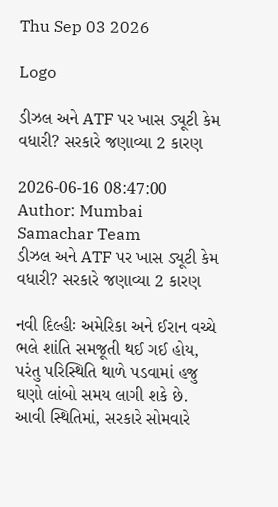Thu Sep 03 2026

Logo

ડીઝલ અને ATF પર ખાસ ડ્યૂટી કેમ વધારી? સરકારે જણાવ્યા 2 કારણ

2026-06-16 08:47:00
Author: Mumbai Samachar Team
ડીઝલ અને ATF પર ખાસ ડ્યૂટી કેમ વધારી? સરકારે જણાવ્યા 2 કારણ

નવી દિલ્હીઃ અમેરિકા અને ઈરાન વચ્ચે ભલે શાંતિ સમજૂતી થઈ ગઈ હોય, પરંતુ પરિસ્થિતિ થાળે પડવામાં હજુ ઘણો લાંબો સમય લાગી શકે છે. આવી સ્થિતિમાં, સરકારે સોમવારે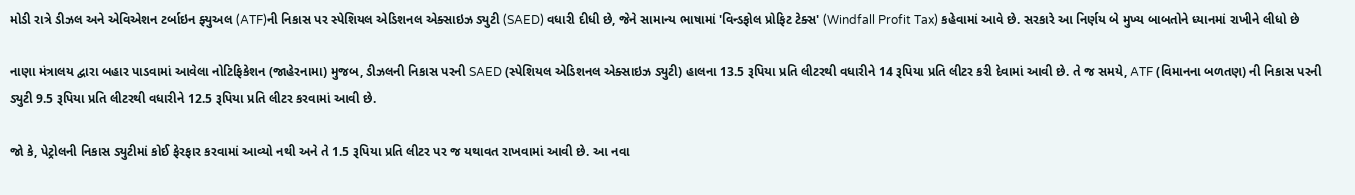મોડી રાત્રે ડીઝલ અને એવિએશન ટર્બાઇન ફ્યુઅલ (ATF)ની નિકાસ પર સ્પેશિયલ એડિશનલ એક્સાઇઝ ડ્યુટી (SAED) વધારી દીધી છે, જેને સામાન્ય ભાષામાં 'વિન્ડફોલ પ્રોફિટ ટેક્સ' (Windfall Profit Tax) કહેવામાં આવે છે. સરકારે આ નિર્ણય બે મુખ્ય બાબતોને ધ્યાનમાં રાખીને લીધો છે

નાણા મંત્રાલય દ્વારા બહાર પાડવામાં આવેલા નોટિફિકેશન (જાહેરનામા) મુજબ, ડીઝલની નિકાસ પરની SAED (સ્પેશિયલ એડિશનલ એક્સાઇઝ ડ્યુટી) હાલના 13.5 રૂપિયા પ્રતિ લીટરથી વધારીને 14 રૂપિયા પ્રતિ લીટર કરી દેવામાં આવી છે. તે જ સમયે, ATF (વિમાનના બળતણ) ની નિકાસ પરની ડ્યુટી 9.5 રૂપિયા પ્રતિ લીટરથી વધારીને 12.5 રૂપિયા પ્રતિ લીટર કરવામાં આવી છે.

જો કે, પેટ્રોલની નિકાસ ડ્યુટીમાં કોઈ ફેરફાર કરવામાં આવ્યો નથી અને તે 1.5 રૂપિયા પ્રતિ લીટર પર જ યથાવત રાખવામાં આવી છે. આ નવા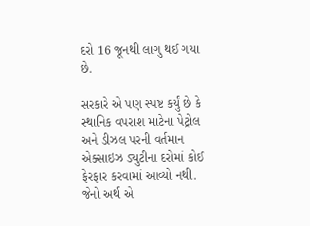દરો 16 જૂનથી લાગુ થઈ ગયા છે.

સરકારે એ પણ સ્પષ્ટ કર્યું છે કે સ્થાનિક વપરાશ માટેના પેટ્રોલ અને ડીઝલ પરની વર્તમાન એક્સાઇઝ ડ્યુટીના દરોમાં કોઈ ફેરફાર કરવામાં આવ્યો નથી. જેનો અર્થ એ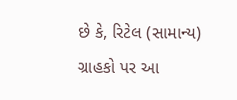છે કે, રિટેલ (સામાન્ય) ગ્રાહકો પર આ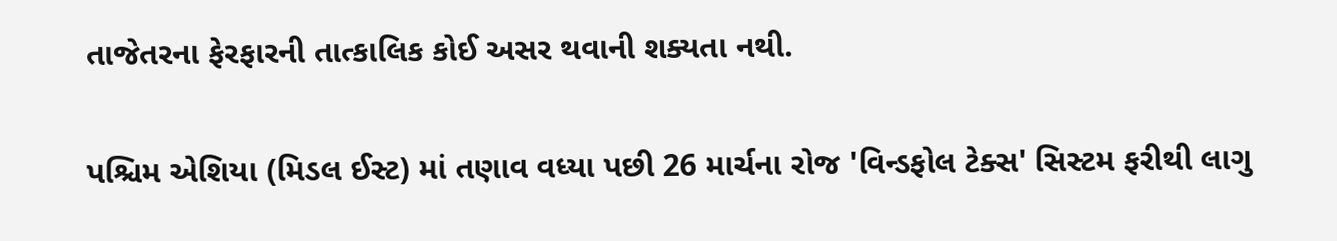તાજેતરના ફેરફારની તાત્કાલિક કોઈ અસર થવાની શક્યતા નથી.

પશ્ચિમ એશિયા (મિડલ ઈસ્ટ) માં તણાવ વધ્યા પછી 26 માર્ચના રોજ 'વિન્ડફોલ ટેક્સ' સિસ્ટમ ફરીથી લાગુ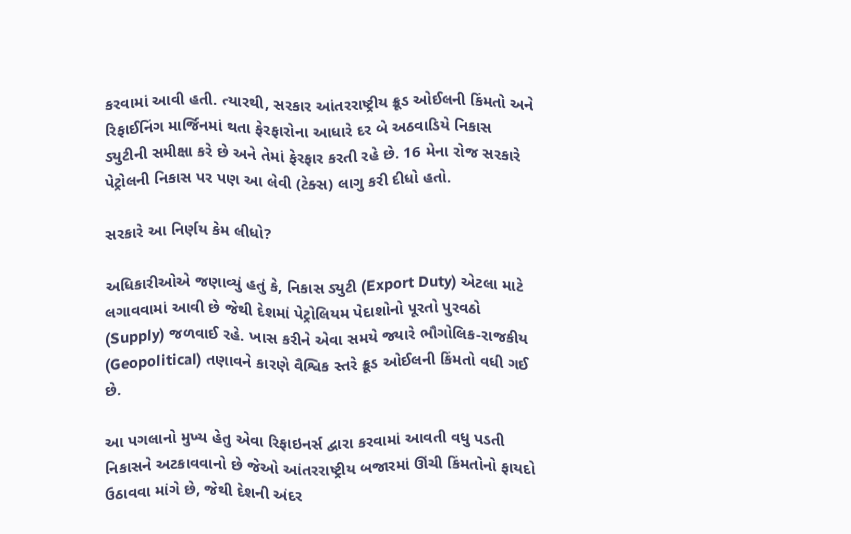કરવામાં આવી હતી. ત્યારથી, સરકાર આંતરરાષ્ટ્રીય ક્રૂડ ઓઈલની કિંમતો અને રિફાઈનિંગ માર્જિનમાં થતા ફેરફારોના આધારે દર બે અઠવાડિયે નિકાસ ડ્યુટીની સમીક્ષા કરે છે અને તેમાં ફેરફાર કરતી રહે છે. 16 મેના રોજ સરકારે પેટ્રોલની નિકાસ પર પણ આ લેવી (ટેક્સ) લાગુ કરી દીધો હતો.

સરકારે આ નિર્ણય કેમ લીધો?

અધિકારીઓએ જણાવ્યું હતું કે, નિકાસ ડ્યુટી (Export Duty) એટલા માટે લગાવવામાં આવી છે જેથી દેશમાં પેટ્રોલિયમ પેદાશોનો પૂરતો પુરવઠો (Supply) જળવાઈ રહે. ખાસ કરીને એવા સમયે જ્યારે ભૌગોલિક-રાજકીય (Geopolitical) તણાવને કારણે વૈશ્વિક સ્તરે ક્રૂડ ઓઈલની કિંમતો વધી ગઈ છે.

આ પગલાનો મુખ્ય હેતુ એવા રિફાઇનર્સ દ્વારા કરવામાં આવતી વધુ પડતી નિકાસને અટકાવવાનો છે જેઓ આંતરરાષ્ટ્રીય બજારમાં ઊંચી કિંમતોનો ફાયદો ઉઠાવવા માંગે છે, જેથી દેશની અંદર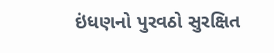ઇંધણનો પુરવઠો સુરક્ષિત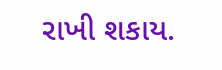રાખી શકાય.